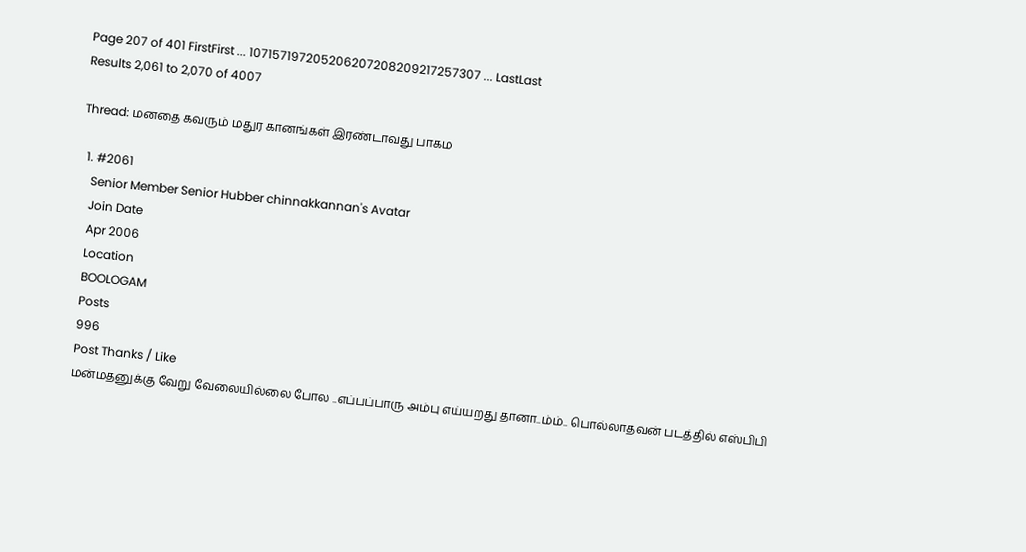Page 207 of 401 FirstFirst ... 107157197205206207208209217257307 ... LastLast
Results 2,061 to 2,070 of 4007

Thread: மனதை கவரும் மதுர கானங்கள் இரண்டாவது பாகம

  1. #2061
    Senior Member Senior Hubber chinnakkannan's Avatar
    Join Date
    Apr 2006
    Location
    BOOLOGAM
    Posts
    996
    Post Thanks / Like
    மன்மதனுக்கு வேறு வேலையில்லை போல ..எப்பப்பாரு அம்பு எய்யறது தானா..ம்ம்.. பொல்லாதவன் படத்தில் எஸ்பிபி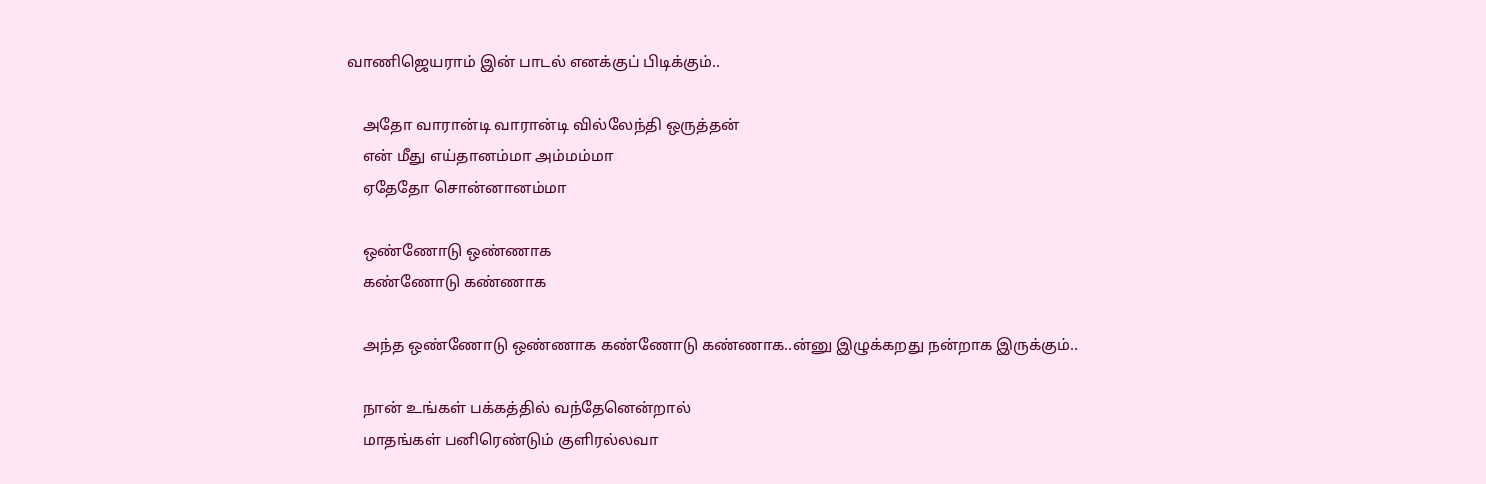வாணிஜெயராம் இன் பாடல் எனக்குப் பிடிக்கும்..

    அதோ வாரான்டி வாரான்டி வில்லேந்தி ஒருத்தன்
    என் மீது எய்தானம்மா அம்மம்மா
    ஏதேதோ சொன்னானம்மா

    ஒண்ணோடு ஒண்ணாக
    கண்ணோடு கண்ணாக

    அந்த ஒண்ணோடு ஒண்ணாக கண்ணோடு கண்ணாக..ன்னு இழுக்கறது நன்றாக இருக்கும்..

    நான் உங்கள் பக்கத்தில் வந்தேனென்றால்
    மாதங்கள் பனிரெண்டும் குளிரல்லவா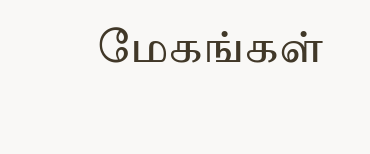மேகங்கள்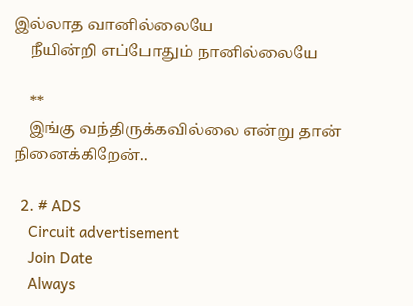இல்லாத வானில்லையே
    நீயின்றி எப்போதும் நானில்லையே

    **
    இங்கு வந்திருக்கவில்லை என்று தான் நினைக்கிறேன்..

  2. # ADS
    Circuit advertisement
    Join Date
    Always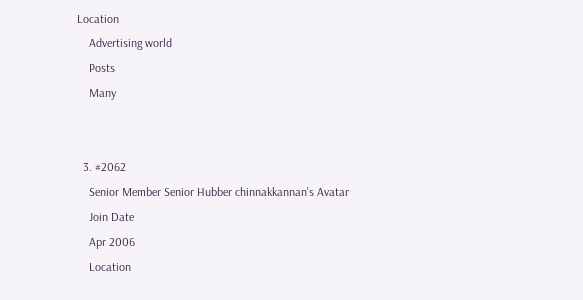Location
    Advertising world
    Posts
    Many


  3. #2062
    Senior Member Senior Hubber chinnakkannan's Avatar
    Join Date
    Apr 2006
    Location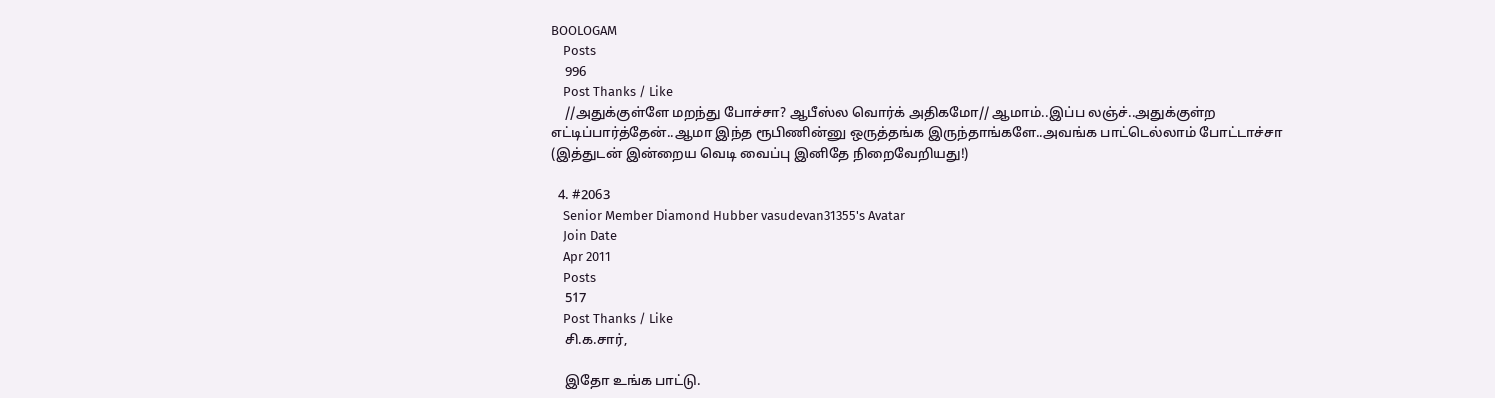BOOLOGAM
    Posts
    996
    Post Thanks / Like
    //அதுக்குள்ளே மறந்து போச்சா? ஆபீஸ்ல வொர்க் அதிகமோ// ஆமாம்..இப்ப லஞ்ச்..அதுக்குள்ற எட்டிப்பார்த்தேன்..ஆமா இந்த ரூபிணின்னு ஒருத்தங்க இருந்தாங்களே..அவங்க பாட்டெல்லாம் போட்டாச்சா (இத்துடன் இன்றைய வெடி வைப்பு இனிதே நிறைவேறியது!)

  4. #2063
    Senior Member Diamond Hubber vasudevan31355's Avatar
    Join Date
    Apr 2011
    Posts
    517
    Post Thanks / Like
    சி.க.சார்,

    இதோ உங்க பாட்டு.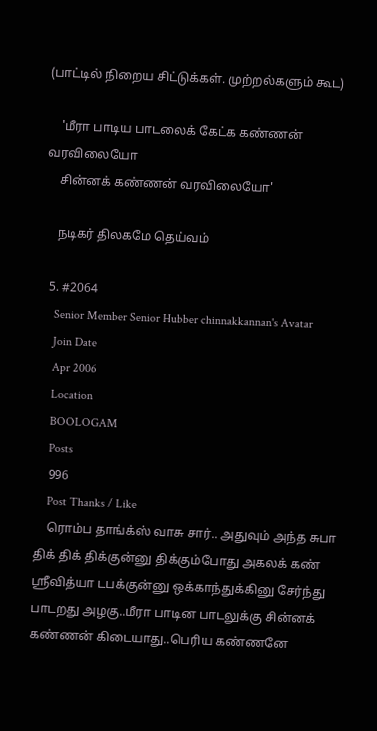(பாட்டில் நிறைய சிட்டுக்கள். முற்றல்களும் கூட)

    'மீரா பாடிய பாடலைக் கேட்க கண்ணன் வரவிலையோ
    சின்னக் கண்ணன் வரவிலையோ'

    நடிகர் திலகமே தெய்வம்

  5. #2064
    Senior Member Senior Hubber chinnakkannan's Avatar
    Join Date
    Apr 2006
    Location
    BOOLOGAM
    Posts
    996
    Post Thanks / Like
    ரொம்ப தாங்க்ஸ் வாசு சார்.. அதுவும் அந்த சுபா திக் திக் திக்குன்னு திக்கும்போது அகலக் கண் ஸ்ரீவித்யா டபக்குன்னு ஒக்காந்துக்கினு சேர்ந்து பாடறது அழகு..மீரா பாடின பாடலுக்கு சின்னக் கண்ணன் கிடையாது..பெரிய கண்ணனே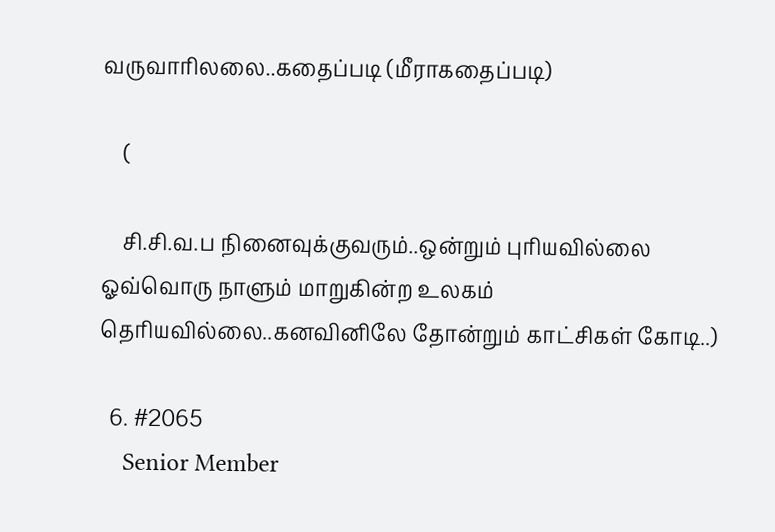வருவாரிலலை..கதைப்படி (மீராகதைப்படி)

    (

    சி.சி.வ.ப நினைவுக்குவரும்..ஒன்றும் புரியவில்லை ஓவ்வொரு நாளும் மாறுகின்ற உலகம் தெரியவில்லை..கனவினிலே தோன்றும் காட்சிகள் கோடி..)

  6. #2065
    Senior Member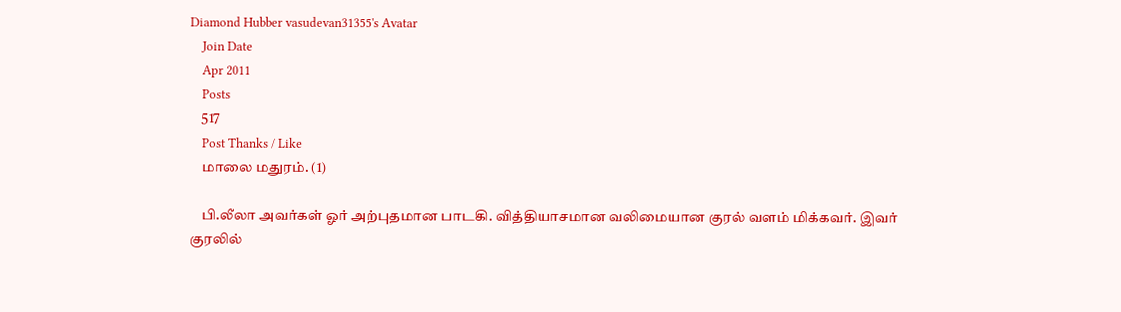Diamond Hubber vasudevan31355's Avatar
    Join Date
    Apr 2011
    Posts
    517
    Post Thanks / Like
    மாலை மதுரம். (1)

    பி.லீலா அவர்கள் ஓர் அற்புதமான பாடகி. வித்தியாசமான வலிமையான குரல் வளம் மிக்கவர். இவர் குரலில்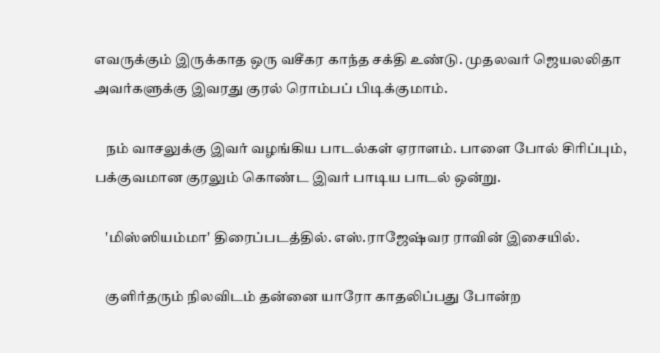எவருக்கும் இருக்காத ஒரு வசீகர காந்த சக்தி உண்டு. முதலவர் ஜெயலலிதா அவர்களுக்கு இவரது குரல் ரொம்பப் பிடிக்குமாம்.

    நம் வாசலுக்கு இவர் வழங்கிய பாடல்கள் ஏராளம். பாளை போல் சிரிப்பும், பக்குவமான குரலும் கொண்ட இவர் பாடிய பாடல் ஒன்று.

    'மிஸ்ஸியம்மா' திரைப்படத்தில். எஸ்.ராஜேஷ்வர ராவின் இசையில்.

    குளிர்தரும் நிலவிடம் தன்னை யாரோ காதலிப்பது போன்ற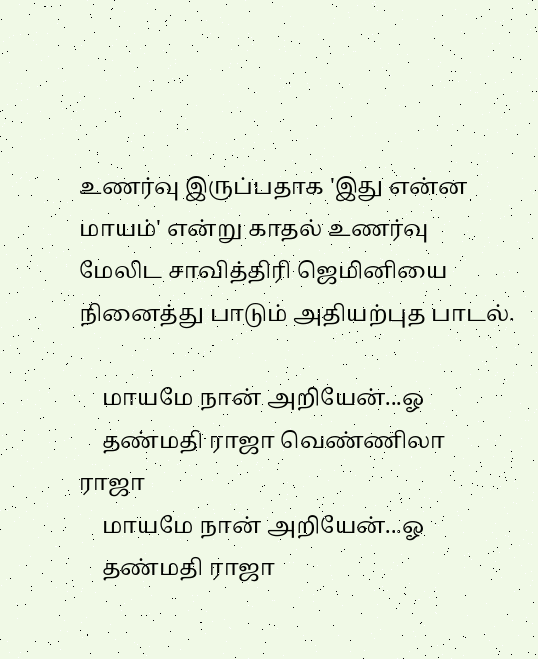உணர்வு இருப்பதாக 'இது என்ன மாயம்' என்று காதல் உணர்வு மேலிட சாவித்திரி ஜெமினியை நினைத்து பாடும் அதியற்புத பாடல்.

    மாயமே நான் அறியேன்...ஓ
    தண்மதி ராஜா வெண்ணிலா ராஜா
    மாயமே நான் அறியேன்...ஓ
    தண்மதி ராஜா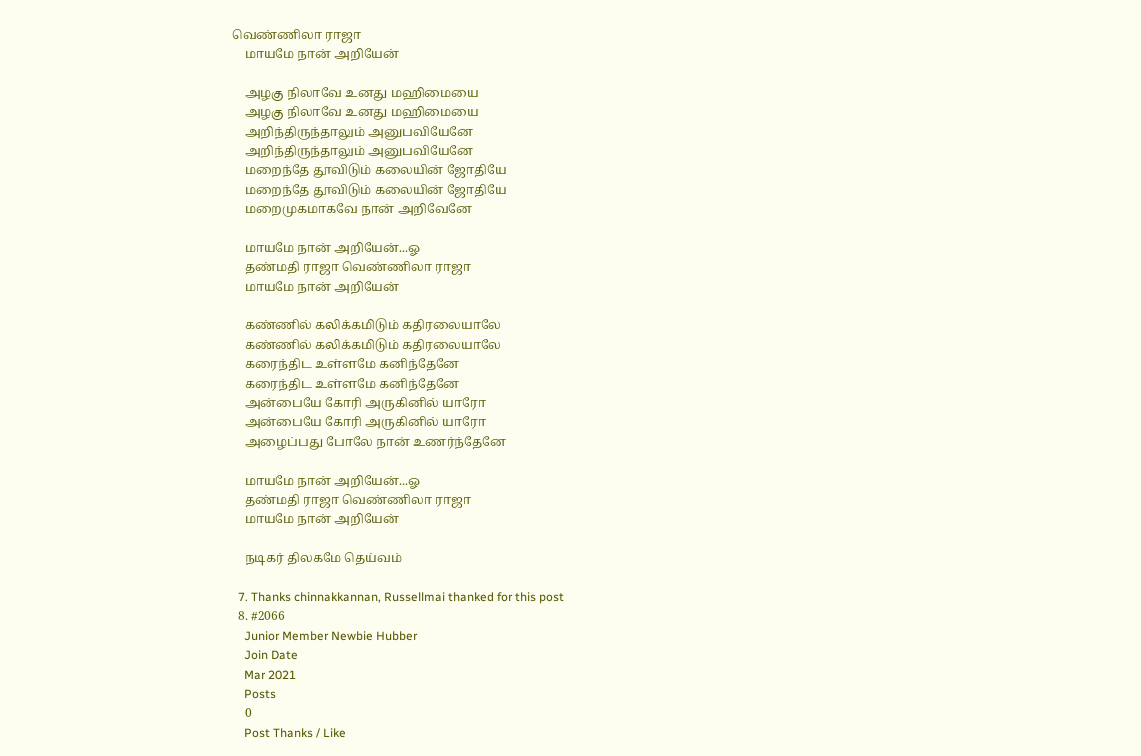வெண்ணிலா ராஜா
    மாயமே நான் அறியேன்

    அழகு நிலாவே உனது மஹிமையை
    அழகு நிலாவே உனது மஹிமையை
    அறிந்திருந்தாலும் அனுபவியேனே
    அறிந்திருந்தாலும் அனுபவியேனே
    மறைந்தே தூவிடும் கலையின் ஜோதியே
    மறைந்தே தூவிடும் கலையின் ஜோதியே
    மறைமுகமாகவே நான் அறிவேனே

    மாயமே நான் அறியேன்...ஓ
    தண்மதி ராஜா வெண்ணிலா ராஜா
    மாயமே நான் அறியேன்

    கண்ணில் கலிக்கமிடும் கதிரலையாலே
    கண்ணில் கலிக்கமிடும் கதிரலையாலே
    கரைந்திட உள்ளமே கனிந்தேனே
    கரைந்திட உள்ளமே கனிந்தேனே
    அன்பையே கோரி அருகினில் யாரோ
    அன்பையே கோரி அருகினில் யாரோ
    அழைப்பது போலே நான் உணர்ந்தேனே

    மாயமே நான் அறியேன்...ஓ
    தண்மதி ராஜா வெண்ணிலா ராஜா
    மாயமே நான் அறியேன்

    நடிகர் திலகமே தெய்வம்

  7. Thanks chinnakkannan, Russellmai thanked for this post
  8. #2066
    Junior Member Newbie Hubber
    Join Date
    Mar 2021
    Posts
    0
    Post Thanks / Like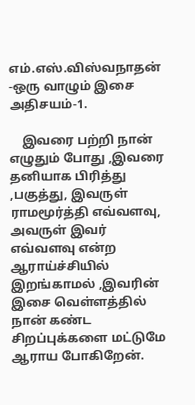எம்.எஸ்.விஸ்வநாதன் -ஒரு வாழும் இசை அதிசயம்-1.

    இவரை பற்றி நான் எழுதும் போது ,இவரை தனியாக பிரித்து ,பகுத்து, இவருள் ராமமூர்த்தி எவ்வளவு, அவருள் இவர் எவ்வளவு என்ற ஆராய்ச்சியில் இறங்காமல் ,இவரின் இசை வெள்ளத்தில் நான் கண்ட சிறப்புக்களை மட்டுமே ஆராய போகிறேன்.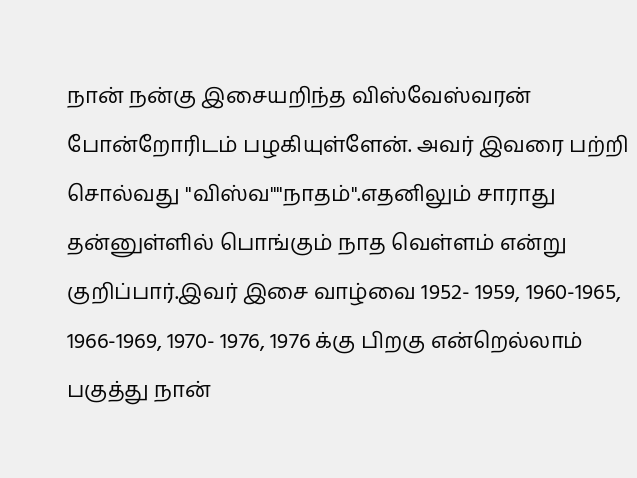நான் நன்கு இசையறிந்த விஸ்வேஸ்வரன் போன்றோரிடம் பழகியுள்ளேன். அவர் இவரை பற்றி சொல்வது "விஸ்வ""நாதம்".எதனிலும் சாராது தன்னுள்ளில் பொங்கும் நாத வெள்ளம் என்று குறிப்பார்.இவர் இசை வாழ்வை 1952- 1959, 1960-1965, 1966-1969, 1970- 1976, 1976 க்கு பிறகு என்றெல்லாம் பகுத்து நான்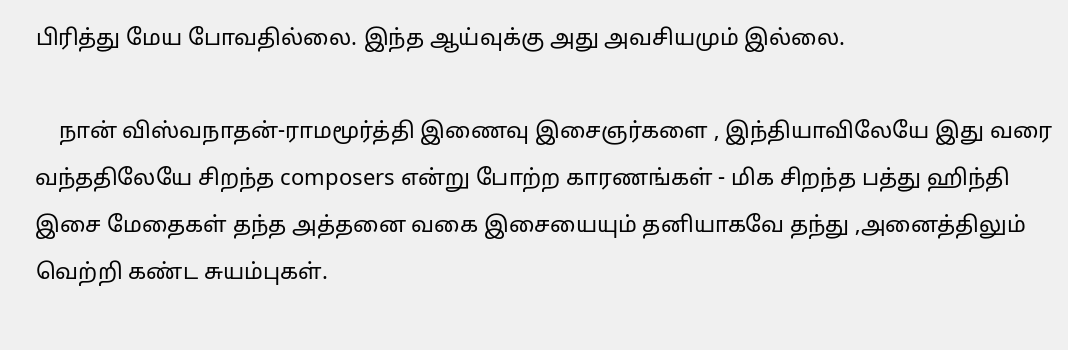பிரித்து மேய போவதில்லை. இந்த ஆய்வுக்கு அது அவசியமும் இல்லை.

    நான் விஸ்வநாதன்-ராமமூர்த்தி இணைவு இசைஞர்களை , இந்தியாவிலேயே இது வரை வந்ததிலேயே சிறந்த composers என்று போற்ற காரணங்கள் - மிக சிறந்த பத்து ஹிந்தி இசை மேதைகள் தந்த அத்தனை வகை இசையையும் தனியாகவே தந்து ,அனைத்திலும் வெற்றி கண்ட சுயம்புகள்.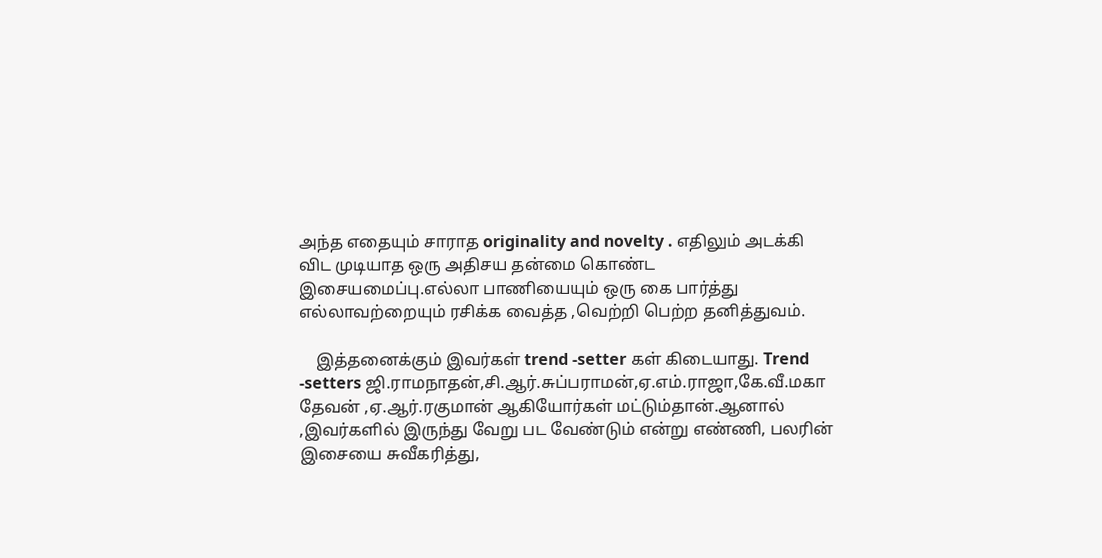அந்த எதையும் சாராத originality and novelty . எதிலும் அடக்கி விட முடியாத ஒரு அதிசய தன்மை கொண்ட இசையமைப்பு.எல்லா பாணியையும் ஒரு கை பார்த்து எல்லாவற்றையும் ரசிக்க வைத்த ,வெற்றி பெற்ற தனித்துவம்.

    இத்தனைக்கும் இவர்கள் trend -setter கள் கிடையாது. Trend -setters ஜி.ராமநாதன்,சி.ஆர்.சுப்பராமன்,ஏ.எம்.ராஜா,கே.வீ.மகா தேவன் ,ஏ.ஆர்.ரகுமான் ஆகியோர்கள் மட்டும்தான்.ஆனால் ,இவர்களில் இருந்து வேறு பட வேண்டும் என்று எண்ணி, பலரின் இசையை சுவீகரித்து,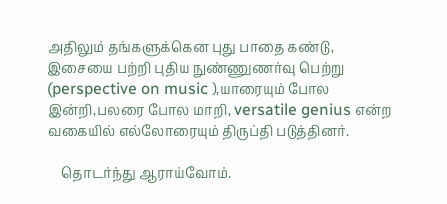அதிலும் தங்களுக்கென புது பாதை கண்டு, இசையை பற்றி புதிய நுண்ணுணர்வு பெற்று (perspective on music ),யாரையும் போல இன்றி,பலரை போல மாறி, versatile genius என்ற வகையில் எல்லோரையும் திருப்தி படுத்தினர்.

    தொடர்ந்து ஆராய்வோம்.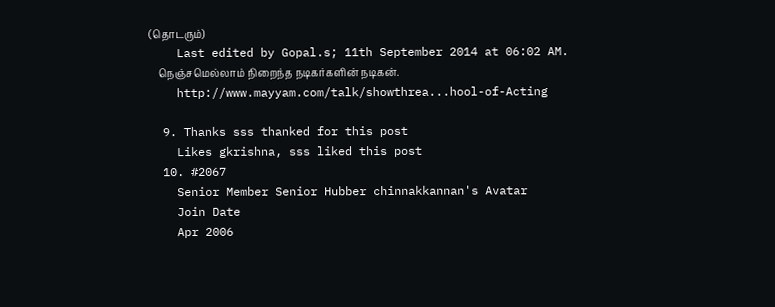(தொடரும்)
    Last edited by Gopal.s; 11th September 2014 at 06:02 AM.
    நெஞ்சமெல்லாம் நிறைந்த நடிகர்களின் நடிகன்.
    http://www.mayyam.com/talk/showthrea...hool-of-Acting

  9. Thanks sss thanked for this post
    Likes gkrishna, sss liked this post
  10. #2067
    Senior Member Senior Hubber chinnakkannan's Avatar
    Join Date
    Apr 2006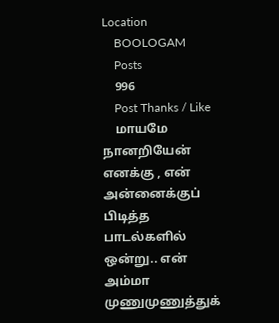Location
    BOOLOGAM
    Posts
    996
    Post Thanks / Like
    மாயமே நானறியேன் எனக்கு , என் அன்னைக்குப் பிடித்த பாடல்களில் ஒன்று.. என் அம்மா முணுமுணுத்துக்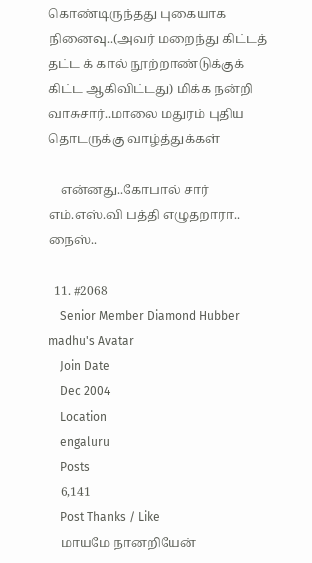கொண்டிருந்தது புகையாக நினைவு..(அவர் மறைந்து கிட்டத் தட்ட க் கால் நூற்றாண்டுக்குக் கிட்ட ஆகிவிட்டது) மிக்க நன்றி வாசுசார்..மாலை மதுரம் புதிய தொடருக்கு வாழ்த்துக்கள்

    என்னது..கோபால் சார் எம்.எஸ்.வி பத்தி எழுதறாரா.. நைஸ்..

  11. #2068
    Senior Member Diamond Hubber madhu's Avatar
    Join Date
    Dec 2004
    Location
    engaluru
    Posts
    6,141
    Post Thanks / Like
    மாயமே நானறியேன்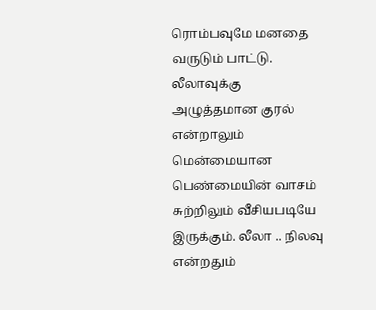ரொம்பவுமே மனதை வருடும் பாட்டு. லீலாவுக்கு அழுத்தமான குரல் என்றாலும் மென்மையான பெண்மையின் வாசம் சுற்றிலும் வீசியபடியே இருக்கும். லீலா .. நிலவு என்றதும்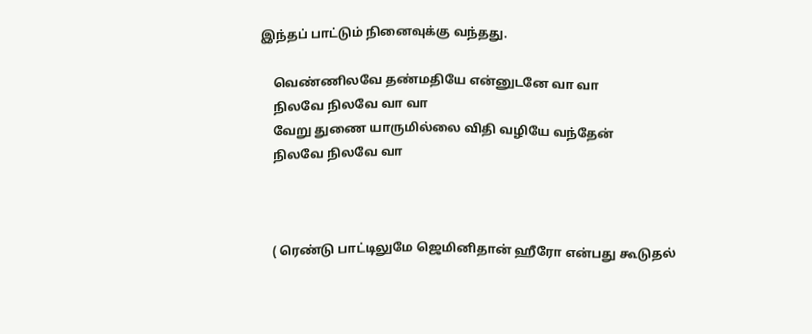இந்தப் பாட்டும் நினைவுக்கு வந்தது.

    வெண்ணிலவே தண்மதியே என்னுடனே வா வா
    நிலவே நிலவே வா வா
    வேறு துணை யாருமில்லை விதி வழியே வந்தேன்
    நிலவே நிலவே வா



    ( ரெண்டு பாட்டிலுமே ஜெமினிதான் ஹீரோ என்பது கூடுதல்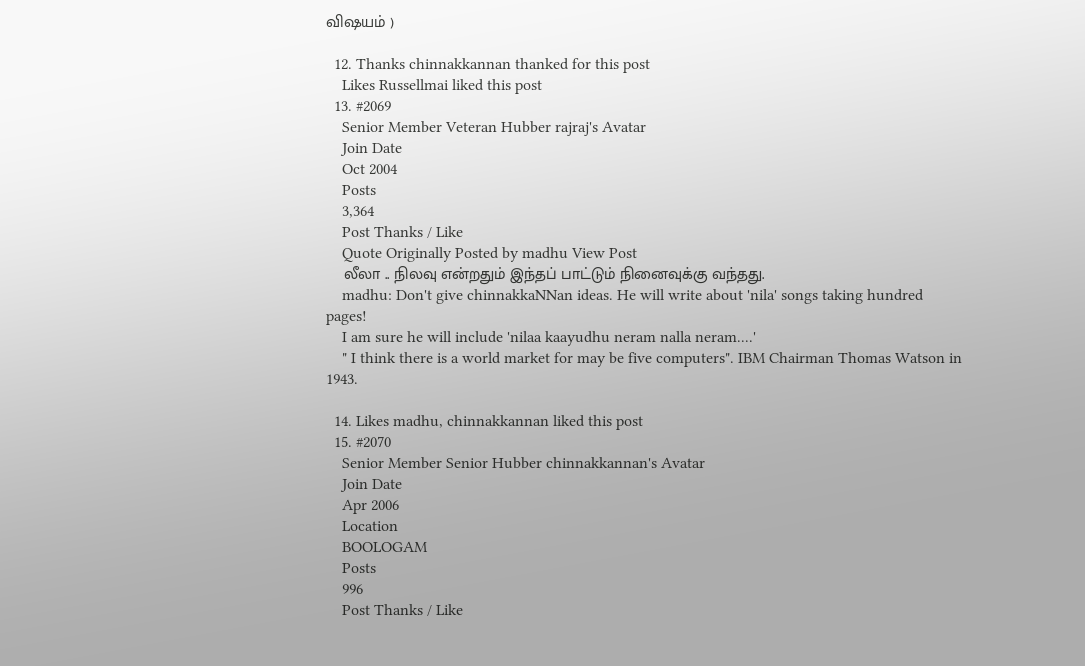விஷயம் )

  12. Thanks chinnakkannan thanked for this post
    Likes Russellmai liked this post
  13. #2069
    Senior Member Veteran Hubber rajraj's Avatar
    Join Date
    Oct 2004
    Posts
    3,364
    Post Thanks / Like
    Quote Originally Posted by madhu View Post
    லீலா .. நிலவு என்றதும் இந்தப் பாட்டும் நினைவுக்கு வந்தது.
    madhu: Don't give chinnakkaNNan ideas. He will write about 'nila' songs taking hundred pages!
    I am sure he will include 'nilaa kaayudhu neram nalla neram....'
    " I think there is a world market for may be five computers". IBM Chairman Thomas Watson in 1943.

  14. Likes madhu, chinnakkannan liked this post
  15. #2070
    Senior Member Senior Hubber chinnakkannan's Avatar
    Join Date
    Apr 2006
    Location
    BOOLOGAM
    Posts
    996
    Post Thanks / Like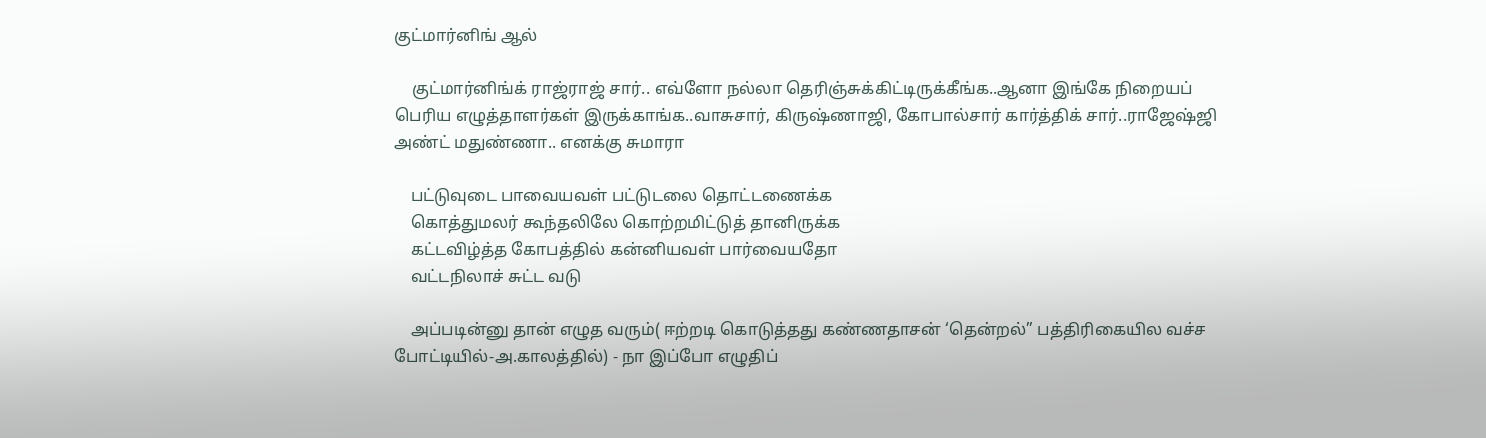குட்மார்னிங் ஆல்

    குட்மார்னிங்க் ராஜ்ராஜ் சார்.. எவ்ளோ நல்லா தெரிஞ்சுக்கிட்டிருக்கீங்க..ஆனா இங்கே நிறையப் பெரிய எழுத்தாளர்கள் இருக்காங்க..வாசுசார், கிருஷ்ணாஜி, கோபால்சார் கார்த்திக் சார்..ராஜேஷ்ஜி அண்ட் மதுண்ணா.. எனக்கு சுமாரா

    பட்டுவுடை பாவையவள் பட்டுடலை தொட்டணைக்க
    கொத்துமலர் கூந்தலிலே கொற்றமிட்டுத் தானிருக்க
    கட்டவிழ்த்த கோபத்தில் கன்னியவள் பார்வையதோ
    வட்டநிலாச் சுட்ட வடு

    அப்படின்னு தான் எழுத வரும்( ஈற்றடி கொடுத்தது கண்ணதாசன் ‘தென்றல்” பத்திரிகையில வச்ச போட்டியில்-அ.காலத்தில்) - நா இப்போ எழுதிப்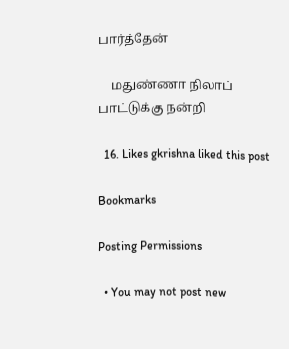பார்த்தேன்

    மதுண்ணா நிலாப் பாட்டுக்கு நன்றி

  16. Likes gkrishna liked this post

Bookmarks

Posting Permissions

  • You may not post new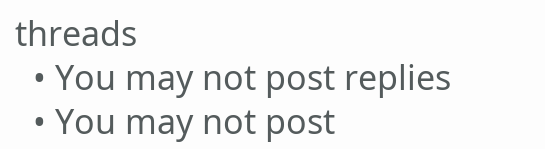threads
  • You may not post replies
  • You may not post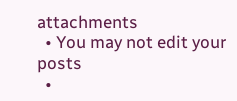attachments
  • You may not edit your posts
  •